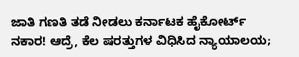ಜಾತಿ ಗಣತಿ ತಡೆ ನೀಡಲು ಕರ್ನಾಟಕ ಹೈಕೋರ್ಟ್‌ ನಕಾರ! ಆದ್ರೆ, ಕೆಲ ಷರತ್ತುಗಳ ವಿಧಿಸಿದ ನ್ಯಾಯಾಲಯ;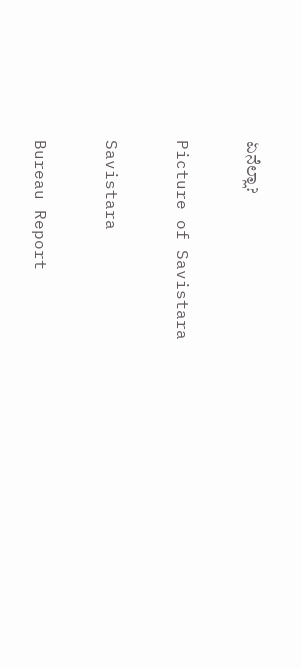ಏನೆಲ್ಲಾ?

Picture of Savistara

Savistara

Bureau Report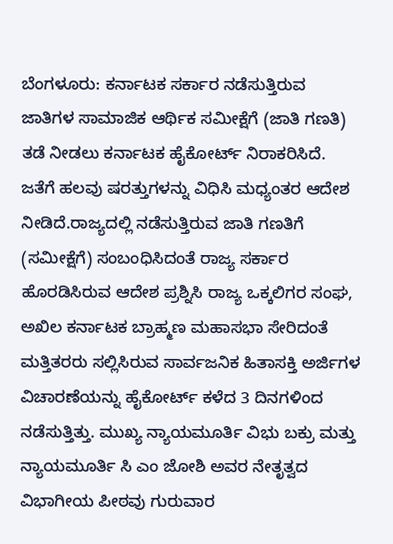ಬೆಂಗಳೂರು: ಕರ್ನಾಟಕ ಸರ್ಕಾರ ನಡೆಸುತ್ತಿರುವ ಜಾತಿಗಳ ಸಾಮಾಜಿಕ ಆರ್ಥಿಕ ಸಮೀಕ್ಷೆಗೆ (ಜಾತಿ ಗಣತಿ) ತಡೆ ನೀಡಲು ಕರ್ನಾಟಕ ಹೈಕೋರ್ಟ್ ನಿರಾಕರಿಸಿದೆ. ಜತೆಗೆ ಹಲವು ಷರತ್ತುಗಳನ್ನು ವಿಧಿಸಿ ಮಧ್ಯಂತರ ಆದೇಶ ನೀಡಿದೆ.ರಾಜ್ಯದಲ್ಲಿ ನಡೆಸುತ್ತಿರುವ ಜಾತಿ ಗಣತಿಗೆ (ಸಮೀಕ್ಷೆಗೆ) ಸಂಬಂಧಿಸಿದಂತೆ ರಾಜ್ಯ ಸರ್ಕಾರ ಹೊರಡಿಸಿರುವ ಆದೇಶ ಪ್ರಶ್ನಿಸಿ ರಾಜ್ಯ ಒಕ್ಕಲಿಗರ ಸಂಘ, ಅಖಿಲ ಕರ್ನಾಟಕ ಬ್ರಾಹ್ಮಣ ಮಹಾಸಭಾ ಸೇರಿದಂತೆ ಮತ್ತಿತರರು ಸಲ್ಲಿಸಿರುವ ಸಾರ್ವಜನಿಕ ಹಿತಾಸಕ್ತಿ ಅರ್ಜಿಗಳ ವಿಚಾರಣೆಯನ್ನು ಹೈಕೋರ್ಟ್‌ ಕಳೆದ 3 ದಿನಗಳಿಂದ ನಡೆಸುತ್ತಿತ್ತು. ಮುಖ್ಯ ನ್ಯಾಯಮೂರ್ತಿ ವಿಭು ಬಕ್ರು ಮತ್ತು ನ್ಯಾಯಮೂರ್ತಿ ಸಿ ಎಂ ಜೋಶಿ ಅವರ ನೇತೃತ್ವದ ವಿಭಾಗೀಯ ಪೀಠವು ಗುರುವಾರ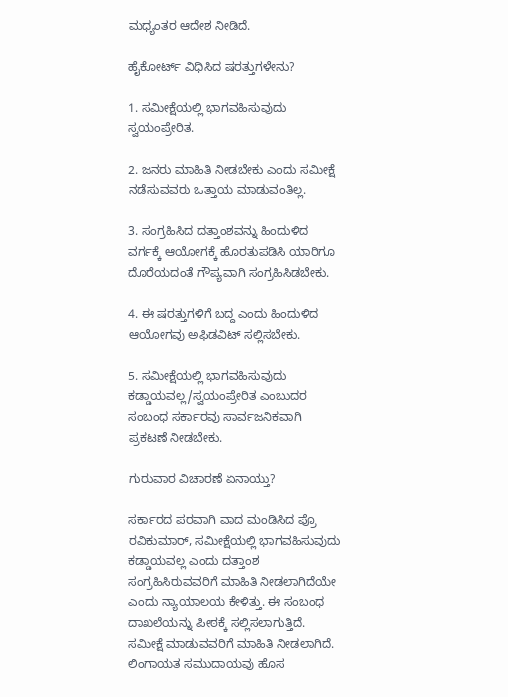ಮಧ್ಯಂತರ ಆದೇಶ ನೀಡಿದೆ.

ಹೈಕೋರ್ಟ್‌ ವಿಧಿಸಿದ ಷರತ್ತುಗಳೇನು?

1. ಸಮೀಕ್ಷೆಯಲ್ಲಿ ಭಾಗವಹಿಸುವುದು ಸ್ವಯಂಪ್ರೇರಿತ.

2. ಜನರು ಮಾಹಿತಿ ನೀಡಬೇಕು ಎಂದು ಸಮೀಕ್ಷೆ ನಡೆಸುವವರು ಒತ್ತಾಯ ಮಾಡುವಂತಿಲ್ಲ.

3. ಸಂಗ್ರಹಿಸಿದ ದತ್ತಾಂಶವನ್ನು ಹಿಂದುಳಿದ ವರ್ಗಕ್ಕೆ ಆಯೋಗಕ್ಕೆ ಹೊರತುಪಡಿಸಿ ಯಾರಿಗೂ ದೊರೆಯದಂತೆ ಗೌಪ್ಯವಾಗಿ ಸಂಗ್ರಹಿಸಿಡಬೇಕು.

4. ಈ ಷರತ್ತುಗಳಿಗೆ ಬದ್ದ ಎಂದು ಹಿಂದುಳಿದ ಆಯೋಗವು ಅಫಿಡವಿಟ್‌ ಸಲ್ಲಿಸಬೇಕು.

5. ಸಮೀಕ್ಷೆಯಲ್ಲಿ ಭಾಗವಹಿಸುವುದು ಕಡ್ಡಾಯವಲ್ಲ/ಸ್ವಯಂಪ್ರೇರಿತ ಎಂಬುದರ ಸಂಬಂಧ ಸರ್ಕಾರವು ಸಾರ್ವಜನಿಕವಾಗಿ ಪ್ರಕಟಣೆ ನೀಡಬೇಕು.

ಗುರುವಾರ ವಿಚಾರಣೆ ಏನಾಯ್ತು?

ಸರ್ಕಾರದ ಪರವಾಗಿ ವಾದ ಮಂಡಿಸಿದ ಪ್ರೊ ರವಿಕುಮಾರ್‌, ಸಮೀಕ್ಷೆಯಲ್ಲಿ ಭಾಗವಹಿಸುವುದು ಕಡ್ಡಾಯವಲ್ಲ ಎಂದು ದತ್ತಾಂಶ ಸಂಗ್ರಹಿಸಿರುವವರಿಗೆ ಮಾಹಿತಿ ನೀಡಲಾಗಿದೆಯೇ ಎಂದು ನ್ಯಾಯಾಲಯ ಕೇಳಿತ್ತು. ಈ ಸಂಬಂಧ ದಾಖಲೆಯನ್ನು ಪೀಠಕ್ಕೆ ಸಲ್ಲಿಸಲಾಗುತ್ತಿದೆ. ಸಮೀಕ್ಷೆ ಮಾಡುವವರಿಗೆ ಮಾಹಿತಿ ನೀಡಲಾಗಿದೆ. ಲಿಂಗಾಯತ ಸಮುದಾಯವು ಹೊಸ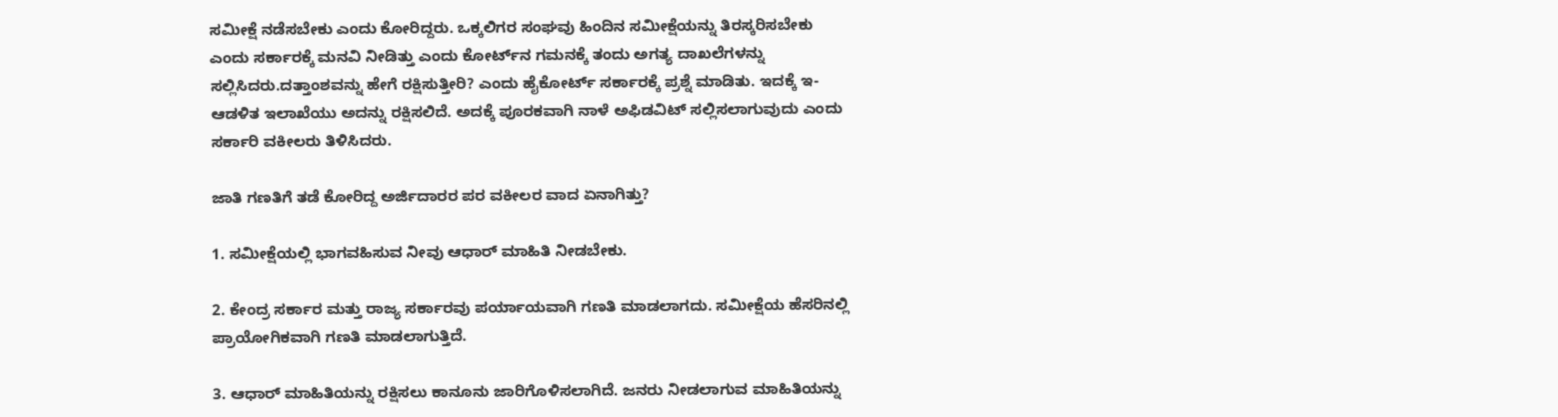ಸಮೀಕ್ಷೆ ನಡೆಸಬೇಕು ಎಂದು ಕೋರಿದ್ದರು. ಒಕ್ಕಲಿಗರ ಸಂಘವು ಹಿಂದಿನ ಸಮೀಕ್ಷೆಯನ್ನು ತಿರಸ್ಕರಿಸಬೇಕು ಎಂದು ಸರ್ಕಾರಕ್ಕೆ ಮನವಿ ನೀಡಿತ್ತು ಎಂದು ಕೋರ್ಟ್‌ನ ಗಮನಕ್ಕೆ ತಂದು ಅಗತ್ಯ ದಾಖಲೆಗಳನ್ನು ಸಲ್ಲಿಸಿದರು.ದತ್ತಾಂಶವನ್ನು ಹೇಗೆ ರಕ್ಷಿಸುತ್ತೀರಿ? ಎಂದು ಹೈಕೋರ್ಟ್‌ ಸರ್ಕಾರಕ್ಕೆ ಪ್ರಶ್ನೆ ಮಾಡಿತು. ಇದಕ್ಕೆ ಇ-ಆಡಳಿತ ಇಲಾಖೆಯು ಅದನ್ನು ರಕ್ಷಿಸಲಿದೆ. ಅದಕ್ಕೆ ಪೂರಕವಾಗಿ ನಾಳೆ ಅಫಿಡವಿಟ್‌ ಸಲ್ಲಿಸಲಾಗುವುದು ಎಂದು ಸರ್ಕಾರಿ ವಕೀಲರು ತಿಳಿಸಿದರು.

ಜಾತಿ ಗಣತಿಗೆ ತಡೆ ಕೋರಿದ್ದ ಅರ್ಜಿದಾರರ ಪರ ವಕೀಲರ ವಾದ ಏನಾಗಿತ್ತು?

1. ಸಮೀಕ್ಷೆಯಲ್ಲಿ ಭಾಗವಹಿಸುವ ನೀವು ಆಧಾರ್‌ ಮಾಹಿತಿ ನೀಡಬೇಕು.

2. ಕೇಂದ್ರ ಸರ್ಕಾರ ಮತ್ತು ರಾಜ್ಯ ಸರ್ಕಾರವು ಪರ್ಯಾಯವಾಗಿ ಗಣತಿ ಮಾಡಲಾಗದು. ಸಮೀಕ್ಷೆಯ ಹೆಸರಿನಲ್ಲಿ ಪ್ರಾಯೋಗಿಕವಾಗಿ ಗಣತಿ ಮಾಡಲಾಗುತ್ತಿದೆ.

3. ಆಧಾರ್‌ ಮಾಹಿತಿಯನ್ನು ರಕ್ಷಿಸಲು ಕಾನೂನು ಜಾರಿಗೊಳಿಸಲಾಗಿದೆ. ಜನರು ನೀಡಲಾಗುವ ಮಾಹಿತಿಯನ್ನು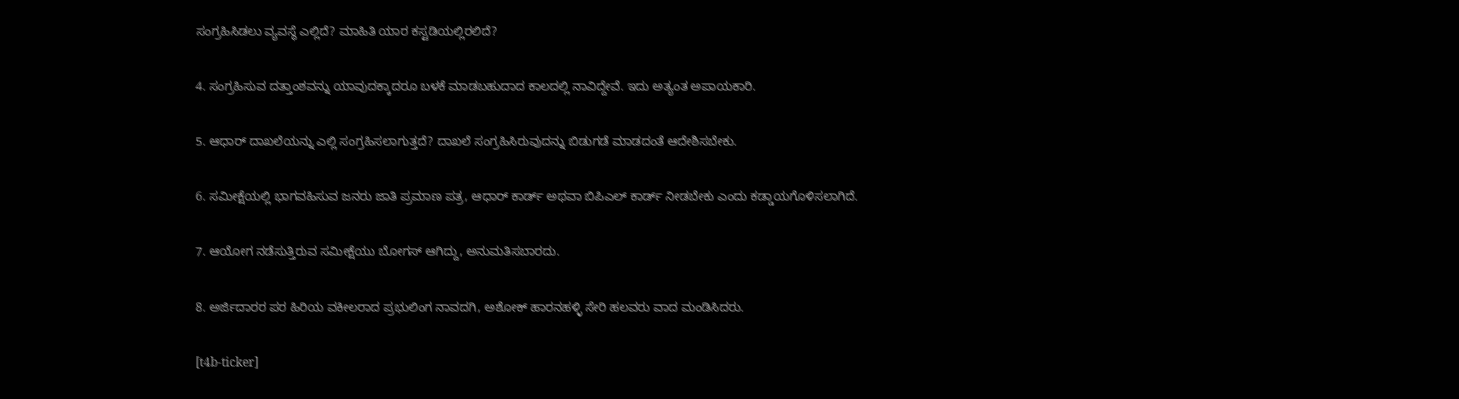ಸಂಗ್ರಹಿಸಿಡಲು ವ್ಯವಸ್ಥೆ ಎಲ್ಲಿದೆ? ಮಾಹಿತಿ ಯಾರ ಕಸ್ಟಡಿಯಲ್ಲಿರಲಿದೆ?

4. ಸಂಗ್ರಹಿಸುವ ದತ್ತಾಂಶವನ್ನು ಯಾವುದಕ್ಕಾದರೂ ಬಳಕೆ ಮಾಡಬಹುದಾದ ಕಾಲದಲ್ಲಿ ನಾವಿದ್ದೇವೆ. ಇದು ಅತ್ಯಂತ ಅಪಾಯಕಾರಿ.

5. ಆಧಾರ್‌ ದಾಖಲೆಯನ್ನು ಎಲ್ಲಿ ಸಂಗ್ರಹಿಸಲಾಗುತ್ತದೆ? ದಾಖಲೆ ಸಂಗ್ರಹಿಸಿರುವುದನ್ನು ಬಿಡುಗಡೆ ಮಾಡದಂತೆ ಆದೇಶಿಸಬೇಕು.

6. ಸಮೀಕ್ಷೆಯಲ್ಲಿ ಭಾಗವಹಿಸುವ ಜನರು ಜಾತಿ ಪ್ರಮಾಣ ಪತ್ರ, ಆಧಾರ್‌ ಕಾರ್ಡ್‌ ಅಥವಾ ಬಿಪಿಎಲ್‌ ಕಾರ್ಡ್‌ ನೀಡಬೇಕು ಎಂದು ಕಡ್ಡಾಯಗೊಳಿಸಲಾಗಿದೆ.

7. ಆಯೋಗ ನಡೆಸುತ್ತಿರುವ ಸಮೀಕ್ಷೆಯು ಬೋಗಸ್‌ ಆಗಿದ್ದು, ಅನುಮತಿಸಬಾರದು.

8. ಅರ್ಜಿದಾರರ ಪರ ಹಿರಿಯ ವಕೀಲರಾದ ಪ್ರಭುಲಿಂಗ ನಾವದಗಿ, ಅಶೋಕ್‌ ಹಾರನಹಳ್ಳಿ ಸೇರಿ ಹಲವರು ವಾದ ಮಂಡಿಸಿದರು.

[t4b-ticker]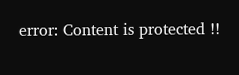error: Content is protected !!